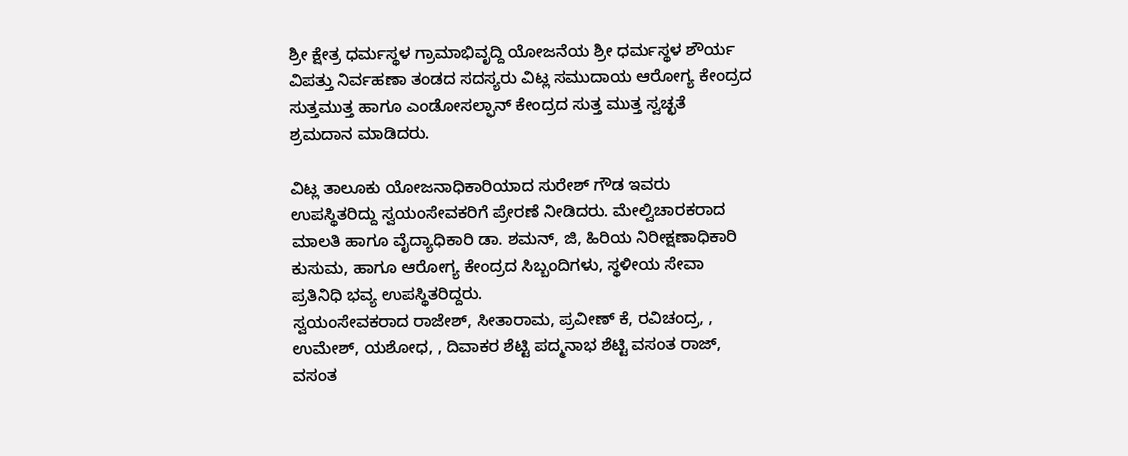ಶ್ರೀ ಕ್ಷೇತ್ರ ಧರ್ಮಸ್ಥಳ ಗ್ರಾಮಾಭಿವೃದ್ದಿ ಯೋಜನೆಯ ಶ್ರೀ ಧರ್ಮಸ್ಥಳ ಶೌರ್ಯ ವಿಪತ್ತು ನಿರ್ವಹಣಾ ತಂಡದ ಸದಸ್ಯರು ವಿಟ್ಲ ಸಮುದಾಯ ಆರೋಗ್ಯ ಕೇಂದ್ರದ ಸುತ್ತಮುತ್ತ ಹಾಗೂ ಎಂಡೋಸಲ್ಫಾನ್ ಕೇಂದ್ರದ ಸುತ್ತ ಮುತ್ತ ಸ್ವಚ್ಛತೆ ಶ್ರಮದಾನ ಮಾಡಿದರು.

ವಿಟ್ಲ ತಾಲೂಕು ಯೋಜನಾಧಿಕಾರಿಯಾದ ಸುರೇಶ್ ಗೌಡ ಇವರು ಉಪಸ್ಥಿತರಿದ್ದು ಸ್ವಯಂಸೇವಕರಿಗೆ ಪ್ರೇರಣೆ ನೀಡಿದರು. ಮೇಲ್ವಿಚಾರಕರಾದ ಮಾಲತಿ ಹಾಗೂ ವೈದ್ಯಾಧಿಕಾರಿ ಡಾ. ಶಮನ್, ಜಿ, ಹಿರಿಯ ನಿರೀಕ್ಷಣಾಧಿಕಾರಿ ಕುಸುಮ, ಹಾಗೂ ಆರೋಗ್ಯ ಕೇಂದ್ರದ ಸಿಬ್ಬಂದಿಗಳು, ಸ್ಥಳೀಯ ಸೇವಾ ಪ್ರತಿನಿಧಿ ಭವ್ಯ ಉಪಸ್ಥಿತರಿದ್ದರು.
ಸ್ವಯಂಸೇವಕರಾದ ರಾಜೇಶ್, ಸೀತಾರಾಮ, ಪ್ರವೀಣ್ ಕೆ, ರವಿಚಂದ್ರ, , ಉಮೇಶ್, ಯಶೋಧ, , ದಿವಾಕರ ಶೆಟ್ಟಿ ಪದ್ಮನಾಭ ಶೆಟ್ಟಿ ವಸಂತ ರಾಜ್, ವಸಂತ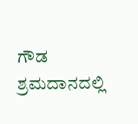ಗೌಡ ಶ್ರಮದಾನದಲ್ಲಿ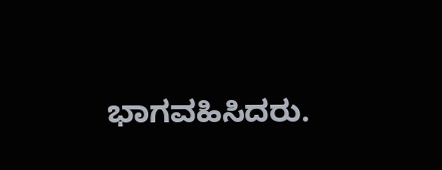ಭಾಗವಹಿಸಿದರು.